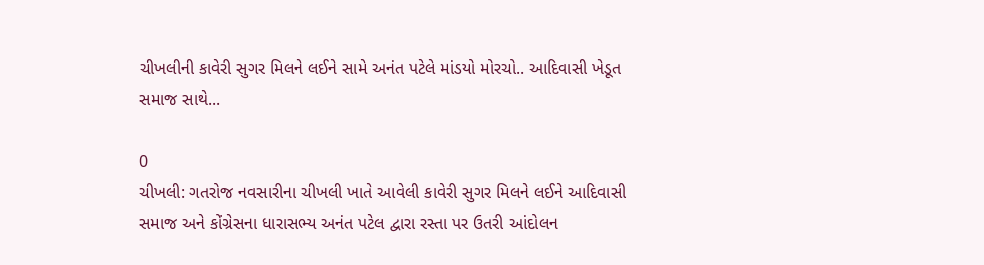ચીખલીની કાવેરી સુગર મિલને લઈને સામે અનંત પટેલે માંડયો મોરચો.. આદિવાસી ખેડૂત સમાજ સાથે...

0
ચીખલી: ગતરોજ નવસારીના ચીખલી ખાતે આવેલી કાવેરી સુગર મિલને લઈને આદિવાસી સમાજ અને કોંગ્રેસના ધારાસભ્ય અનંત પટેલ દ્વારા રસ્તા પર ઉતરી આંદોલન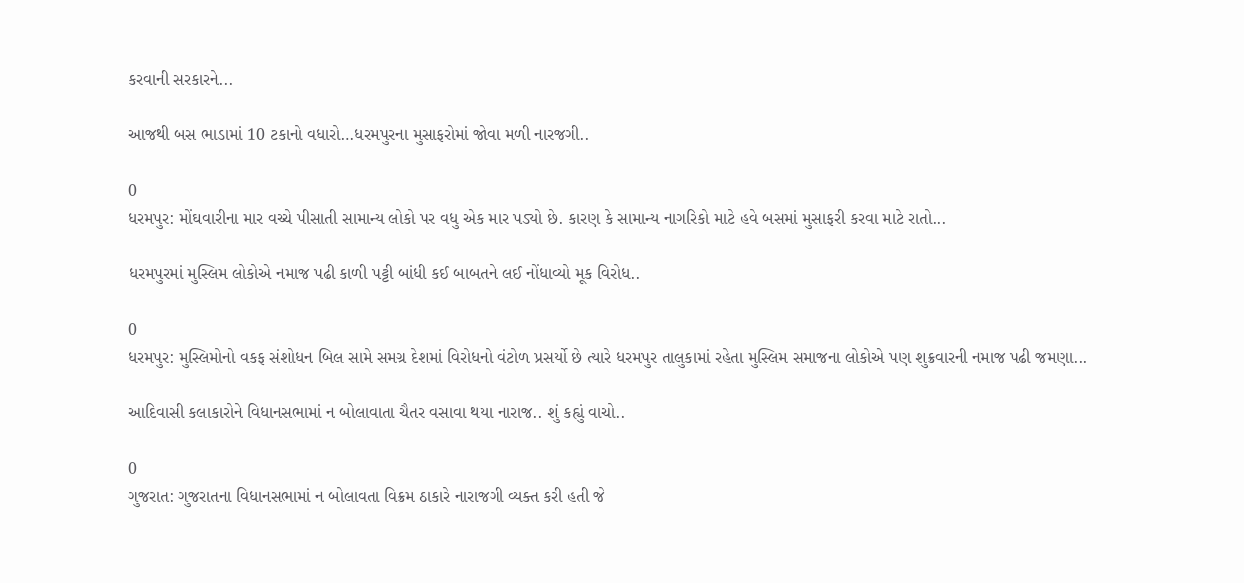કરવાની સરકારને...

આજથી બસ ભાડામાં 10 ટકાનો વધારો…ધરમપુરના મુસાફરોમાં જોવા મળી નારજગી..

0
ધરમપુર: મોંઘવારીના માર વચ્ચે પીસાતી સામાન્ય લોકો પર વધુ એક માર પડ્યો છે. કારણ કે સામાન્ય નાગરિકો માટે હવે બસમાં મુસાફરી કરવા માટે રાતો...

ધરમપુરમાં મુસ્લિમ લોકોએ નમાજ પઢી કાળી પટ્ટી બાંધી કઈ બાબતને લઈ નોંધાવ્યો મૂક વિરોધ..

0
ધરમપુર: મુસ્લિમોનો વકફ સંશોધન બિલ સામે સમગ્ર દેશમાં વિરોધનો વંટોળ પ્રસર્યો છે ત્યારે ધરમપુર તાલુકામાં રહેતા મુસ્લિમ સમાજના લોકોએ પણ શુક્રવારની નમાજ પઢી જમણા...

આદિવાસી કલાકારોને વિધાનસભામાં ન બોલાવાતા ચૈતર વસાવા થયા નારાજ.. શું કહ્યું વાચો..

0
ગુજરાત: ગુજરાતના વિધાનસભામાં ન બોલાવતા વિક્રમ ઠાકારે નારાજગી વ્યક્ત કરી હતી જે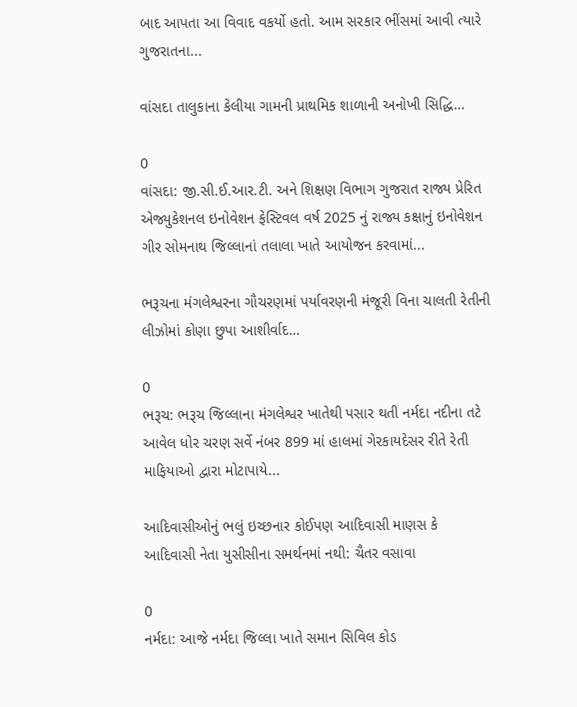બાદ આપતા આ વિવાદ વકર્યો હતો. આમ સરકાર ભીંસમાં આવી ત્યારે ગુજરાતના...

વાંસદા તાલુકાના કેલીયા ગામની પ્રાથમિક શાળાની અનોખી સિદ્ધિ…

0
વાંસદા: જી.સી.ઈ.આર.ટી. અને શિક્ષણ વિભાગ ગુજરાત રાજ્ય પ્રેરિત એજ્યુકેશનલ ઇનોવેશન ફેસ્ટિવલ વર્ષ 2025 નું રાજ્ય કક્ષાનું ઇનોવેશન ગીર સોમનાથ જિલ્લાનાં તલાલા ખાતે આયોજન કરવામાં...

ભરૂચના મંગલેશ્વરના ગૌચરણમાં પર્યાવરણની મંજૂરી વિના ચાલતી રેતીની લીઝોમાં કોણા છુપા આશીર્વાદ…

0
ભરૂચ: ભરૂચ જિલ્લાના મંગલેશ્વર ખાતેથી પસાર થતી નર્મદા નદીના તટે આવેલ ધોર ચરણ સર્વે નંબર 899 માં હાલમાં ગેરકાયદેસર રીતે રેતી માફિયાઓ દ્વારા મોટાપાયે...

આદિવાસીઓનું ભલું ઇચ્છનાર કોઈપણ આદિવાસી માણસ કે આદિવાસી નેતા યુસીસીના સમર્થનમાં નથી: ચૈતર વસાવા

0
નર્મદા: આજે નર્મદા જિલ્લા ખાતે સમાન સિવિલ કોડ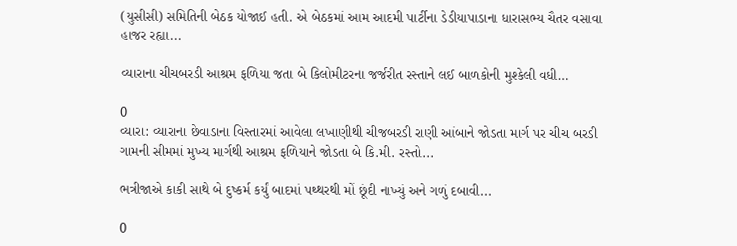(યુસીસી) સમિતિની બેઠક યોજાઈ હતી. એ બેઠકમાં આમ આદમી પાર્ટીના ડેડીયાપાડાના ધારાસભ્ય ચૈતર વસાવા હાજર રહ્યા...

વ્યારાના ચીચબરડી આશ્રમ ફળિયા જતા બે કિલોમીટરના જર્જરીત રસ્તાને લઈ બાળકોની મુશ્કેલી વધી…

0
વ્યારા: વ્યારાના છેવાડાના વિસ્તારમાં આવેલા લખાણીથી ચીજબરડી રાણી આંબાને જોડતા માર્ગ પર ચીચ બરડી ગામની સીમમાં મુખ્ય માર્ગથી આશ્રમ ફળિયાને જોડતા બે કિ.મી. રસ્તો...

ભત્રીજાએ કાકી સાથે બે દુષ્કર્મ કર્યું બાદમાં પથ્થરથી મોં છૂંદી નાખ્યું અને ગળું દબાવી...

0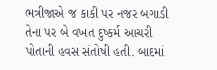ભત્રીજાએ જ કાકી પર નજર બગાડી તેના પર બે વખત દુષ્કર્મ આચરી પોતાની હવસ સંતોષી હતી. બાદમાં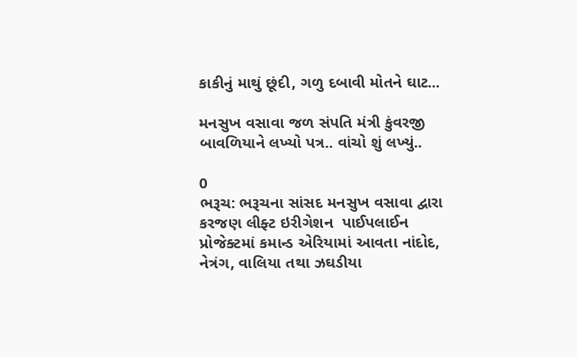કાકીનું માથું છૂંદી, ગળુ દબાવી મોતને ઘાટ...

મનસુખ વસાવા જળ સંપતિ મંત્રી કુંવરજી બાવળિયાને લખ્યો પત્ર.. વાંચો શું લખ્યું..

0
ભરૂચ: ભરૂચના સાંસદ મનસુખ વસાવા દ્વારા કરજણ લીફ્ટ ઇરીગેશન  પાઈપલાઈન પ્રોજેક્ટમાં કમાન્ડ એરિયામાં આવતા નાંદોદ, નેત્રંગ, વાલિયા તથા ઝઘડીયા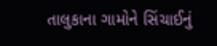તાલુકાના ગામોને સિંચાઈનું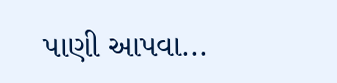પાણી આપવા...